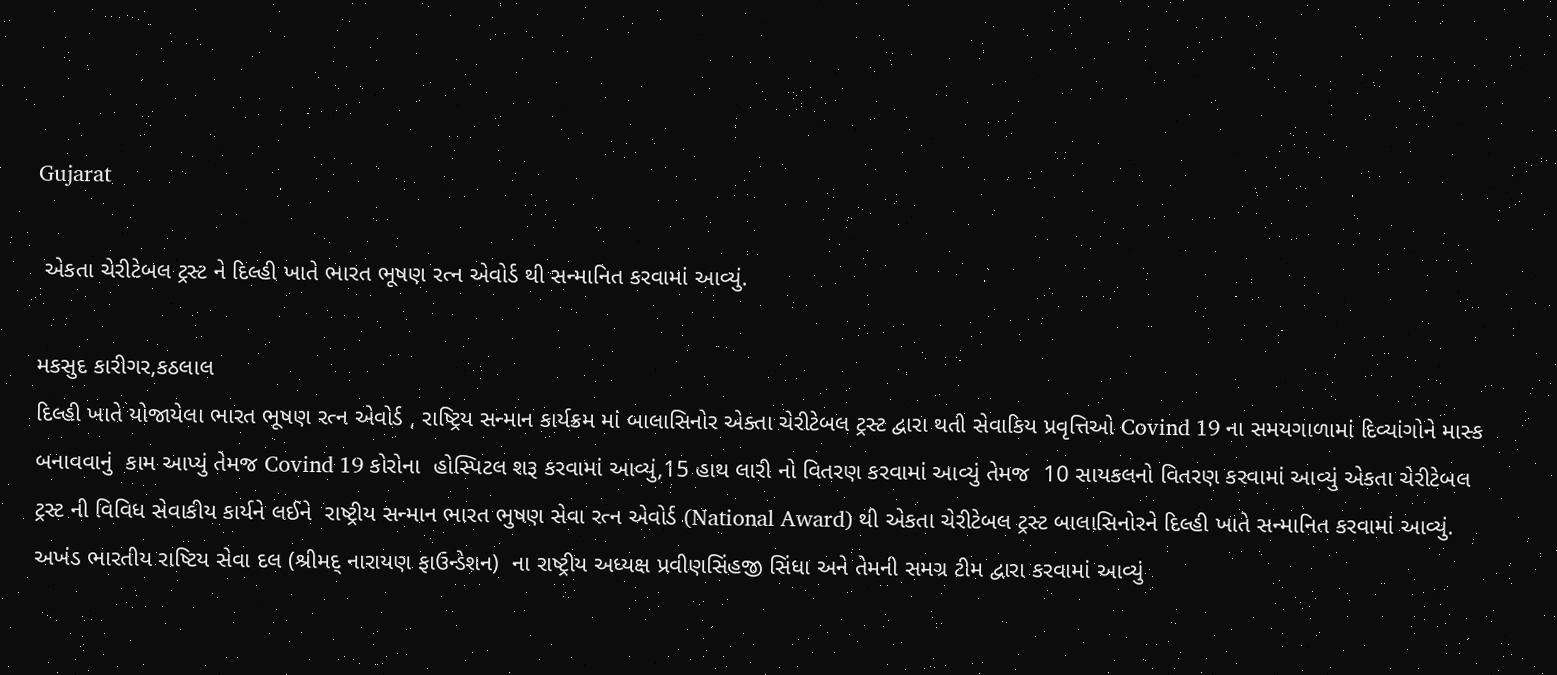Gujarat

 એકતા ચેરીટેબલ ટ્રસ્ટ ને દિલ્હી ખાતે ભારત ભૂષણ રત્ન એવોર્ડ થી સન્માનિત કરવામાં આવ્યું.

મકસુદ કારીગર,કઠલાલ
દિલ્હી ખાતે યોજાયેલા ભારત ભૂષણ રત્ન એવોર્ડ , રાષ્ટ્રિય સન્માન કાર્યક્રમ માં બાલાસિનોર એક્તા ચેરીટેબલ ટ્રસ્ટ દ્વારા થતી સેવાકિય પ્રવૃત્તિઓ Covind 19 ના સમયગાળામાં દિવ્યાંગોને માસ્ક બનાવવાનું  કામ આપ્યું તેમજ Covind 19 કોરોના  હોસ્પિટલ શરૂ કરવામાં આવ્યું,15 હાથ લારી નો વિતરણ કરવામાં આવ્યું તેમજ  10 સાયકલનો વિતરણ કરવામાં આવ્યું એકતા ચેરીટેબલ ટ્રસ્ટ ની વિવિધ સેવાકીય કાર્યને લઈને  રાષ્ટ્રીય સન્માન ભારત ભુષણ સેવા રત્ન એવોર્ડ (National Award) થી એકતા ચેરીટેબલ ટ્રસ્ટ બાલાસિનોરને દિલ્હી ખાતે સન્માનિત કરવામાં આવ્યું.
અખંડ ભારતીય રાષ્ટિય સેવા દલ (શ્રીમદ્ નારાયણ ફાઉન્ડેશન)  ના રાષ્ટ્રીય અધ્યક્ષ પ્રવીણસિંહજી સિંધા અને તેમની સમગ્ર ટીમ દ્વારા કરવામાં આવ્યું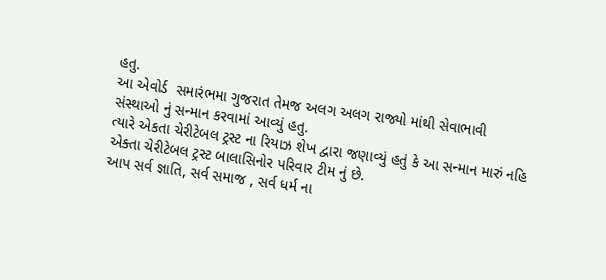હતુ.
આ એવોર્ડ  સમારંભમા ગુજરાત તેમજ અલગ અલગ રાજ્યો માંથી સેવાભાવી સંસ્થાઓ નું સન્માન કરવામાં આવ્યું હતુ.
ત્યારે એકતા ચેરીટેબલ ટ્રસ્ટ ના રિયાઝ શેખ દ્વારા જણાવ્યું હતું કે આ સન્માન મારું નહિ એક્તા ચેરીટેબલ ટ્રસ્ટ બાલાસિનોર પરિવાર ટીમ નું છે.
આપ સર્વ જ્ઞાતિ, સર્વ સમાજ , સર્વ ધર્મ ના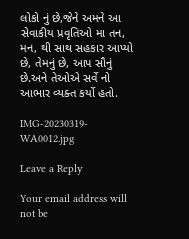લોકો નું છે,જેને અમને આ સેવાકીય પ્રવૃતિઓ મા તન, મન, થી સાથ સહકાર આપ્યો છે, તેમનું છે, આપ સૌનું છે.અને તેઓએ સર્વે નો આભાર વ્યક્ત કર્યો હતો.

IMG-20230319-WA0012.jpg

Leave a Reply

Your email address will not be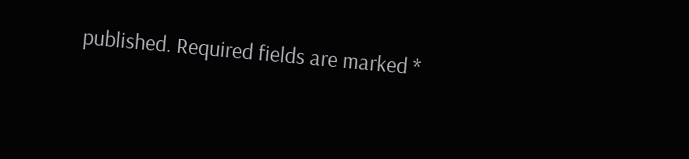published. Required fields are marked *